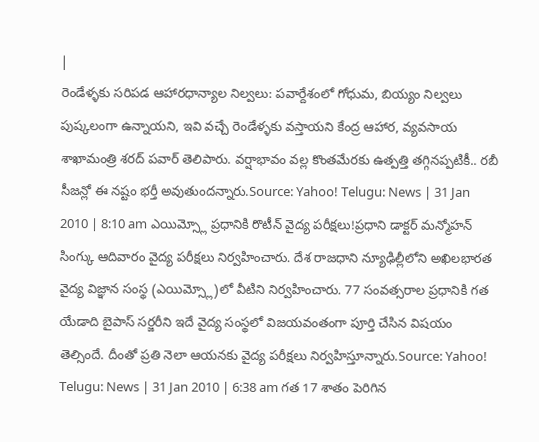|
రెండేళ్ళకు సరిపడ ఆహారధాన్యాల నిల్వలు: పవార్దేశంలో గోధుమ, బియ్యం నిల్వలు పుష్కలంగా ఉన్నాయని, ఇవి వచ్చే రెండేళ్ళకు వస్తాయని కేంద్ర ఆహార, వ్యవసాయ శాఖామంత్రి శరద్ పవార్ తెలిపారు. వర్షాభావం వల్ల కొంతమేరకు ఉత్పత్తి తగ్గినప్పటికీ.. రబీ సీజన్లో ఈ నష్టం భర్తీ అవుతుందన్నారు.Source: Yahoo! Telugu: News | 31 Jan 2010 | 8:10 am ఎయిమ్స్లో ప్రధానికి రొటీన్ వైద్య పరీక్షలు!ప్రధాని డాక్టర్ మన్మోహన్ సింగ్కు ఆదివారం వైద్య పరీక్షలు నిర్వహించారు. దేశ రాజధాని న్యూఢిల్లీలోని అఖిలభారత వైద్య విజ్ఞాన సంస్థ (ఎయిమ్స్లో)లో వీటిని నిర్వహించారు. 77 సంవత్సరాల ప్రధానికి గత యేడాది బైపాస్ సర్జరీని ఇదే వైద్య సంస్థలో విజయవంతంగా పూర్తి చేసిన విషయం తెల్సిందే. దీంతో ప్రతి నెలా ఆయనకు వైద్య పరీక్షలు నిర్వహిస్తూన్నారు.Source: Yahoo! Telugu: News | 31 Jan 2010 | 6:38 am గత 17 శాతం పెరిగిన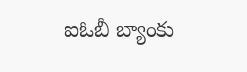ఐఓబీ బ్యాంకు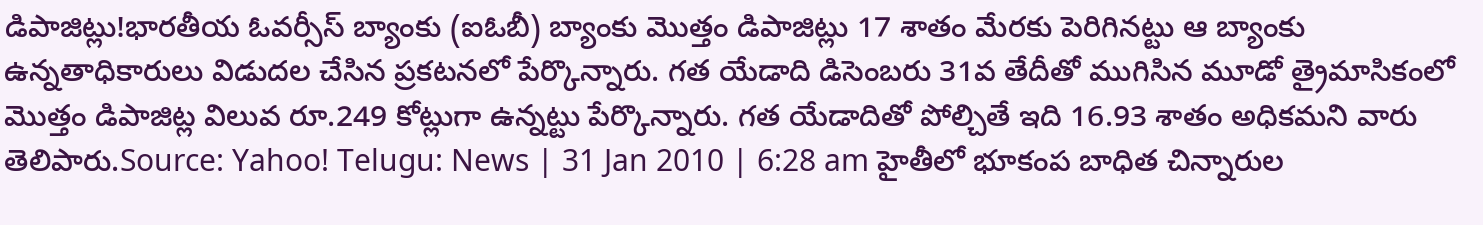డిపాజిట్లు!భారతీయ ఓవర్సీస్ బ్యాంకు (ఐఓబీ) బ్యాంకు మొత్తం డిపాజిట్లు 17 శాతం మేరకు పెరిగినట్టు ఆ బ్యాంకు ఉన్నతాధికారులు విడుదల చేసిన ప్రకటనలో పేర్కొన్నారు. గత యేడాది డిసెంబరు 31వ తేదీతో ముగిసిన మూడో త్రైమాసికంలో మొత్తం డిపాజిట్ల విలువ రూ.249 కోట్లుగా ఉన్నట్టు పేర్కొన్నారు. గత యేడాదితో పోల్చితే ఇది 16.93 శాతం అధికమని వారు తెలిపారు.Source: Yahoo! Telugu: News | 31 Jan 2010 | 6:28 am హైతీలో భూకంప బాధిత చిన్నారుల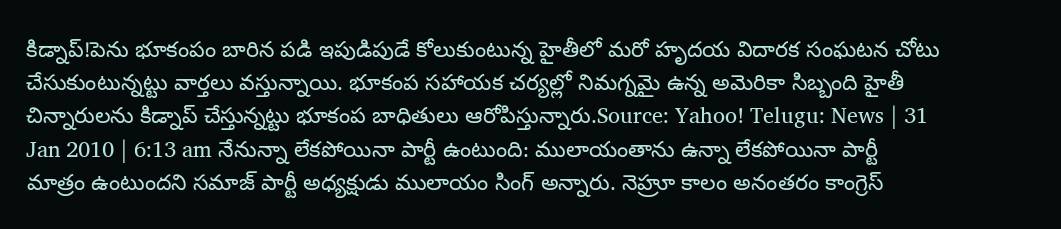కిడ్నాప్!పెను భూకంపం బారిన పడి ఇపుడిపుడే కోలుకుంటున్న హైతీలో మరో హృదయ విదారక సంఘటన చోటు చేసుకుంటున్నట్టు వార్తలు వస్తున్నాయి. భూకంప సహాయక చర్యల్లో నిమగ్నమై ఉన్న అమెరికా సిబ్బంది హైతీ చిన్నారులను కిడ్నాప్ చేస్తున్నట్టు భూకంప బాధితులు ఆరోపిస్తున్నారు.Source: Yahoo! Telugu: News | 31 Jan 2010 | 6:13 am నేనున్నా లేకపోయినా పార్టీ ఉంటుంది: ములాయంతాను ఉన్నా లేకపోయినా పార్టీ మాత్రం ఉంటుందని సమాజ్ పార్టీ అధ్యక్షుడు ములాయం సింగ్ అన్నారు. నెహ్రూ కాలం అనంతరం కాంగ్రెస్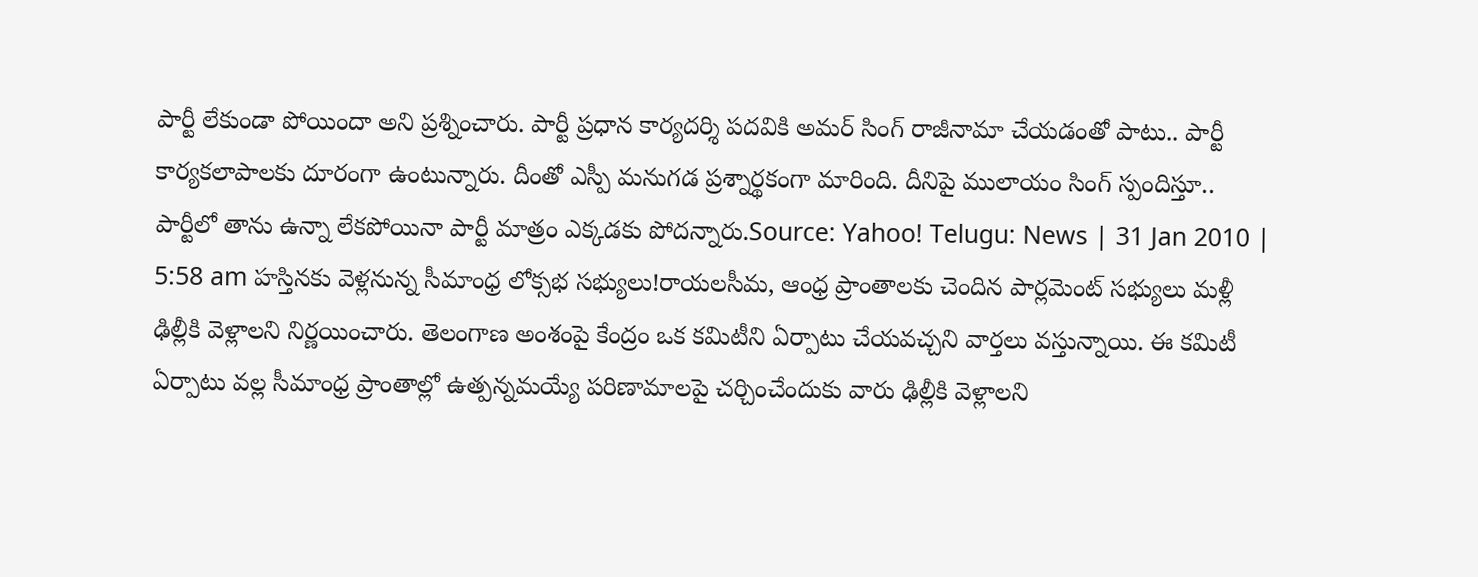పార్టీ లేకుండా పోయిందా అని ప్రశ్నించారు. పార్టీ ప్రధాన కార్యదర్శి పదవికి అమర్ సింగ్ రాజీనామా చేయడంతో పాటు.. పార్టీ కార్యకలాపాలకు దూరంగా ఉంటున్నారు. దీంతో ఎస్పీ మనుగడ ప్రశ్నార్థకంగా మారింది. దీనిపై ములాయం సింగ్ స్పందిస్తూ.. పార్టీలో తాను ఉన్నా లేకపోయినా పార్టీ మాత్రం ఎక్కడకు పోదన్నారు.Source: Yahoo! Telugu: News | 31 Jan 2010 | 5:58 am హస్తినకు వెళ్లనున్న సీమాంధ్ర లోక్సభ సభ్యులు!రాయలసీమ, ఆంధ్ర ప్రాంతాలకు చెందిన పార్లమెంట్ సభ్యులు మళ్లీ ఢిల్లీకి వెళ్లాలని నిర్ణయించారు. తెలంగాణ అంశంపై కేంద్రం ఒక కమిటీని ఏర్పాటు చేయవచ్చని వార్తలు వస్తున్నాయి. ఈ కమిటీ ఏర్పాటు వల్ల సీమాంధ్ర ప్రాంతాల్లో ఉత్పన్నమయ్యే పరిణామాలపై చర్చించేందుకు వారు ఢిల్లీకి వెళ్లాలని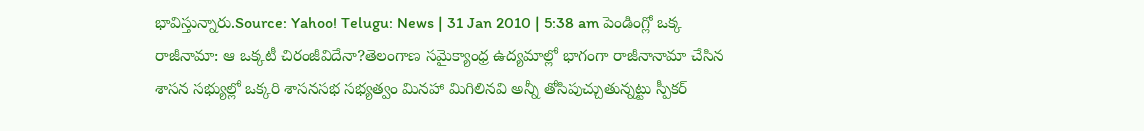భావిస్తున్నారు.Source: Yahoo! Telugu: News | 31 Jan 2010 | 5:38 am పెండింగ్లో ఒక్క రాజీనామా: ఆ ఒక్కటీ చిరంజీవిదేనా?తెలంగాణ సమైక్యాంధ్ర ఉద్యమాల్లో భాగంగా రాజీనానామా చేసిన శాసన సభ్యుల్లో ఒక్కరి శాసనసభ సభ్యత్వం మినహా మిగిలినవి అన్నీ తోసిపుచ్చుతున్నట్టు స్పీకర్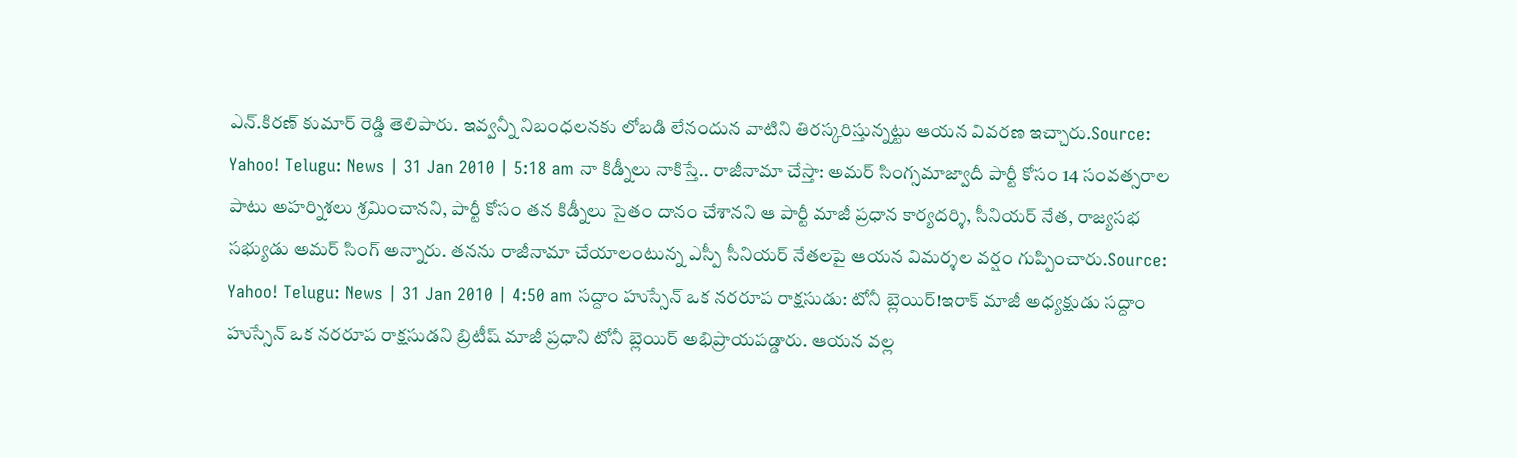ఎన్.కిరణ్ కుమార్ రెడ్డి తెలిపారు. ఇవ్వన్నీ నిబంధలనకు లోబడి లేనందున వాటిని తిరస్కరిస్తున్నట్టు ఆయన వివరణ ఇచ్చారు.Source: Yahoo! Telugu: News | 31 Jan 2010 | 5:18 am నా కిడ్నీలు నాకిస్తే.. రాజీనామా చేస్తా: అమర్ సింగ్సమాజ్వాదీ పార్టీ కోసం 14 సంవత్సరాల పాటు అహర్నిశలు శ్రమించానని, పార్టీ కోసం తన కిడ్నీలు సైతం దానం చేశానని ఆ పార్టీ మాజీ ప్రధాన కార్యదర్శి, సీనియర్ నేత, రాజ్యసభ సభ్యుడు అమర్ సింగ్ అన్నారు. తనను రాజీనామా చేయాలంటున్న ఎస్పీ సీనియర్ నేతలపై ఆయన విమర్శల వర్షం గుప్పించారు.Source: Yahoo! Telugu: News | 31 Jan 2010 | 4:50 am సద్దాం హుస్సేన్ ఒక నరరూప రాక్షసుడు: టోనీ బ్లెయిర్!ఇరాక్ మాజీ అధ్యక్షుడు సద్దాం హుస్సేన్ ఒక నరరూప రాక్షసుడని బ్రిటీష్ మాజీ ప్రధాని టోనీ బ్లెయిర్ అభిప్రాయపడ్డారు. ఆయన వల్ల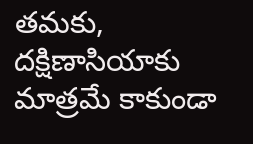తమకు, దక్షిణాసియాకు మాత్రమే కాకుండా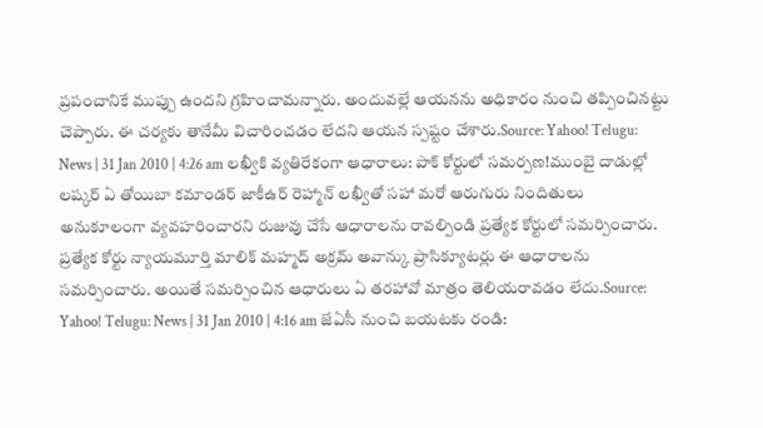ప్రపంచానికే ముప్పు ఉందని గ్రహించామన్నారు. అందువల్లే ఆయనను అధికారం నుంచి తప్పించినట్టు చెప్పారు. ఈ చర్యకు తానేమీ విచారించడం లేదని ఆయన స్పష్టం చేశారు.Source: Yahoo! Telugu: News | 31 Jan 2010 | 4:26 am లఖ్వీకి వ్యతిరేకంగా ఆధారాలు: పాక్ కోర్టులో సమర్పణ!ముంబై దాడుల్లో లష్కర్ ఏ తోయిబా కమాండర్ జాకీఉర్ రెహ్మాన్ లఖ్వీతో సహా మరో ఆరుగురు నిందితులు అనుకూలంగా వ్యవహరించారని రుజువు చేసే ఆధారాలను రావల్పిండి ప్రత్యేక కోర్టులో సమర్పించారు. ప్రత్యేక కోర్టు న్యాయమూర్తి మాలిక్ మహ్మద్ అక్రమ్ అవాన్కు ప్రాసిక్యూటర్లు ఈ ఆధారాలను సమర్పించారు. అయితే సమర్పించిన ఆధారులు ఏ తరహావో మాత్రం తెలియరావడం లేదు.Source: Yahoo! Telugu: News | 31 Jan 2010 | 4:16 am జేఏసీ నుంచి బయటకు రండి: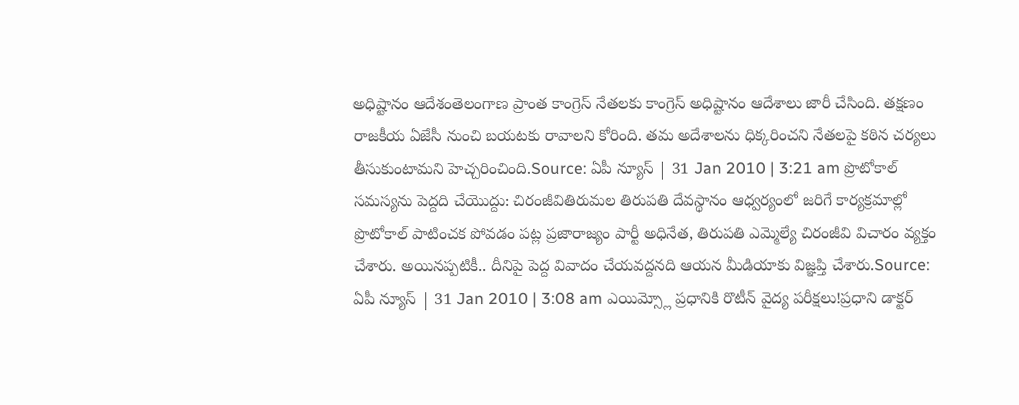అధిష్టానం ఆదేశంతెలంగాణ ప్రాంత కాంగ్రెస్ నేతలకు కాంగ్రెస్ అధిష్టానం ఆదేశాలు జారీ చేసింది. తక్షణం రాజకీయ ఏజేసీ నుంచి బయటకు రావాలని కోరింది. తమ అదేశాలను ధిక్కరించని నేతలపై కఠిన చర్యలు తీసుకుంటామని హెచ్చరించింది.Source: ఏపీ న్యూస్ | 31 Jan 2010 | 3:21 am ప్రొటోకాల్ సమస్యను పెద్దది చేయొద్దు: చిరంజీవితిరుమల తిరుపతి దేవస్థానం ఆధ్వర్యంలో జరిగే కార్యక్రమాల్లో ప్రొటోకాల్ పాటించక పోవడం పట్ల ప్రజారాజ్యం పార్టీ అధినేత, తిరుపతి ఎమ్మెల్యే చిరంజీవి విచారం వ్యక్తం చేశారు. అయినప్పటికీ.. దీనిపై పెద్ద వివాదం చేయవద్దనది ఆయన మీడియాకు విజ్ఞప్తి చేశారు.Source: ఏపీ న్యూస్ | 31 Jan 2010 | 3:08 am ఎయిమ్స్లో ప్రధానికి రొటీన్ వైద్య పరీక్షలు!ప్రధాని డాక్టర్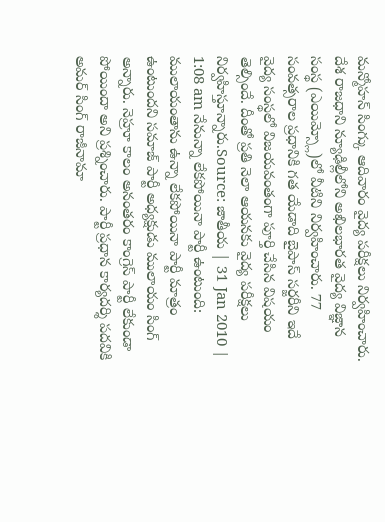మన్మోహన్ సింగ్కు ఆదివారం వైద్య పరీక్షలు నిర్వహించారు. దేశ రాజధాని న్యూఢిల్లీలోని అఖిలభారత వైద్య విజ్ఞాన సంస్థ (ఎయిమ్స్లో)లో వీటిని నిర్వహించారు. 77 సంవత్సరాల ప్రధానికి గత యేడాది బైపాస్ సర్జరీని ఇదే వైద్య సంస్థలో విజయవంతంగా పూర్తి చేసిన విషయం తెల్సిందే. దీంతో ప్రతి నెలా ఆయనకు వైద్య పరీక్షలు నిర్వహిస్తూన్నారు.Source: జాతీయ | 31 Jan 2010 | 1:08 am నేనున్నా లేకపోయినా పార్టీ ఉంటుంది: ములాయంతాను ఉన్నా లేకపోయినా పార్టీ మాత్రం ఉంటుందని సమాజ్ పార్టీ అధ్యక్షుడు ములాయం సింగ్ అన్నారు. నెహ్రూ కాలం అనంతరం కాంగ్రెస్ పార్టీ లేకుండా పోయిందా అని ప్రశ్నించారు. పార్టీ ప్రధాన కార్యదర్శి పదవికి అమర్ సింగ్ రాజీనామా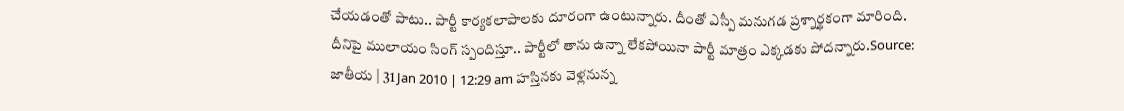చేయడంతో పాటు.. పార్టీ కార్యకలాపాలకు దూరంగా ఉంటున్నారు. దీంతో ఎస్పీ మనుగడ ప్రశ్నార్థకంగా మారింది. దీనిపై ములాయం సింగ్ స్పందిస్తూ.. పార్టీలో తాను ఉన్నా లేకపోయినా పార్టీ మాత్రం ఎక్కడకు పోదన్నారు.Source: జాతీయ | 31 Jan 2010 | 12:29 am హస్తినకు వెళ్లనున్న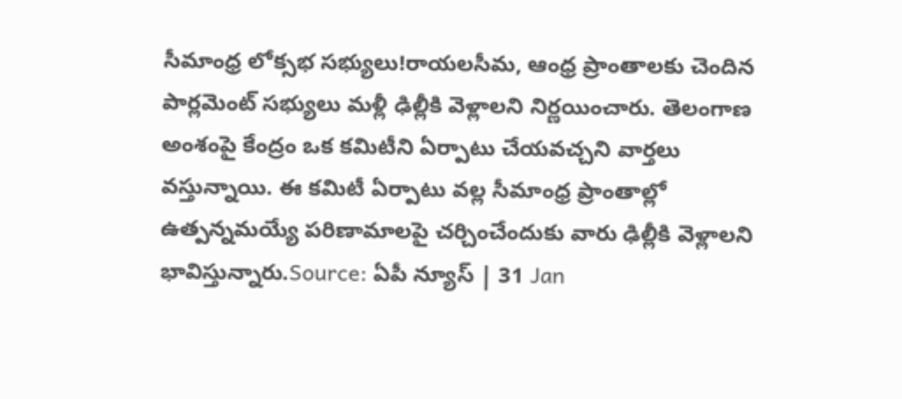సీమాంధ్ర లోక్సభ సభ్యులు!రాయలసీమ, ఆంధ్ర ప్రాంతాలకు చెందిన పార్లమెంట్ సభ్యులు మళ్లీ ఢిల్లీకి వెళ్లాలని నిర్ణయించారు. తెలంగాణ అంశంపై కేంద్రం ఒక కమిటీని ఏర్పాటు చేయవచ్చని వార్తలు వస్తున్నాయి. ఈ కమిటీ ఏర్పాటు వల్ల సీమాంధ్ర ప్రాంతాల్లో ఉత్పన్నమయ్యే పరిణామాలపై చర్చించేందుకు వారు ఢిల్లీకి వెళ్లాలని భావిస్తున్నారు.Source: ఏపీ న్యూస్ | 31 Jan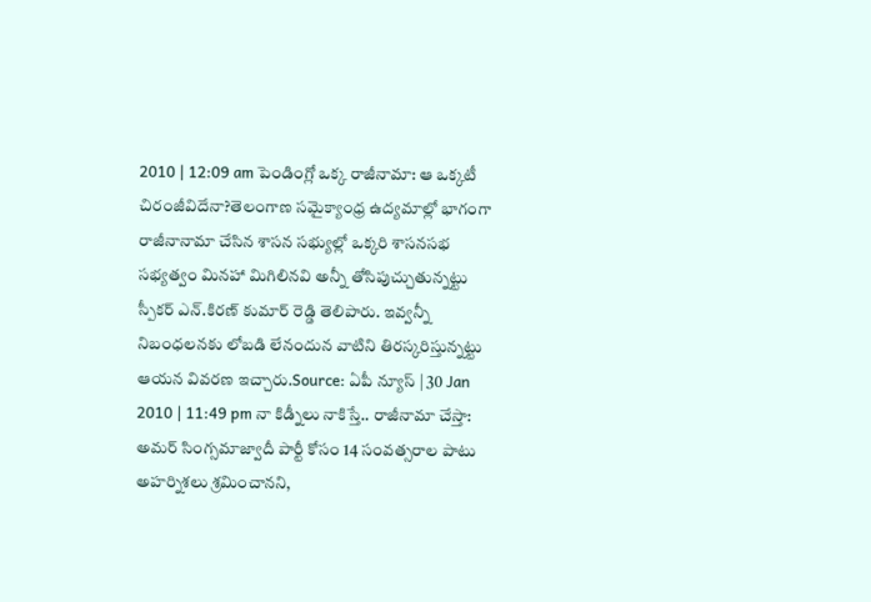2010 | 12:09 am పెండింగ్లో ఒక్క రాజీనామా: ఆ ఒక్కటీ చిరంజీవిదేనా?తెలంగాణ సమైక్యాంధ్ర ఉద్యమాల్లో భాగంగా రాజీనానామా చేసిన శాసన సభ్యుల్లో ఒక్కరి శాసనసభ సభ్యత్వం మినహా మిగిలినవి అన్నీ తోసిపుచ్చుతున్నట్టు స్పీకర్ ఎన్.కిరణ్ కుమార్ రెడ్డి తెలిపారు. ఇవ్వన్నీ నిబంధలనకు లోబడి లేనందున వాటిని తిరస్కరిస్తున్నట్టు ఆయన వివరణ ఇచ్చారు.Source: ఏపీ న్యూస్ | 30 Jan 2010 | 11:49 pm నా కిడ్నీలు నాకిస్తే.. రాజీనామా చేస్తా: అమర్ సింగ్సమాజ్వాదీ పార్టీ కోసం 14 సంవత్సరాల పాటు అహర్నిశలు శ్రమించానని,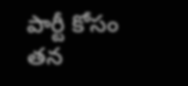పార్టీ కోసం తన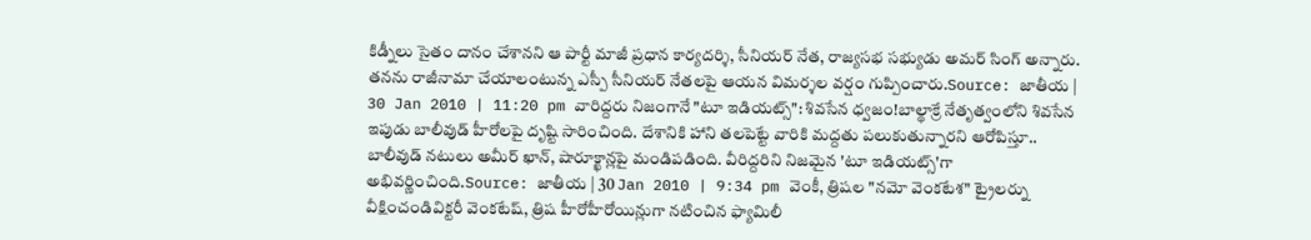కిడ్నీలు సైతం దానం చేశానని ఆ పార్టీ మాజీ ప్రధాన కార్యదర్శి, సీనియర్ నేత, రాజ్యసభ సభ్యుడు అమర్ సింగ్ అన్నారు. తనను రాజీనామా చేయాలంటున్న ఎస్పీ సీనియర్ నేతలపై ఆయన విమర్శల వర్షం గుప్పించారు.Source: జాతీయ | 30 Jan 2010 | 11:20 pm వారిద్దరు నిజంగానే "టూ ఇడియట్స్": శివసేన ధ్వజం!బాల్థాక్రే నేతృత్వంలోని శివసేన ఇపుడు బాలీవుడ్ హీరోలపై దృష్టి సారించింది. దేశానికి హాని తలపెట్టే వారికి మద్దతు పలుకుతున్నారని ఆరోపిస్తూ.. బాలీవుడ్ నటులు అమీర్ ఖాన్, షారూక్ఖాన్లపై మండిపడింది. వీరిద్దరిని నిజమైన 'టూ ఇడియట్స్'గా అభివర్ణించింది.Source: జాతీయ | 30 Jan 2010 | 9:34 pm వెంకీ, త్రిషల "నమో వెంకటేశ" ట్రైలర్ను వీక్షించండివిక్టరీ వెంకటేష్, త్రిష హీరోహీరోయిన్లుగా నటించిన ఫ్యామిలీ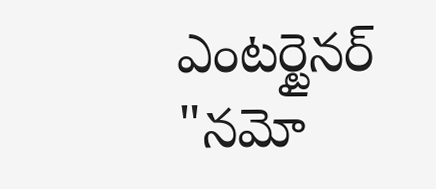ఎంటర్టైనర్ "నమో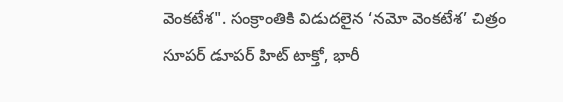వెంకటేశ". సంక్రాంతికి విడుదలైన ‘నమో వెంకటేశ’ చిత్రం సూపర్ డూపర్ హిట్ టాక్తో, భారీ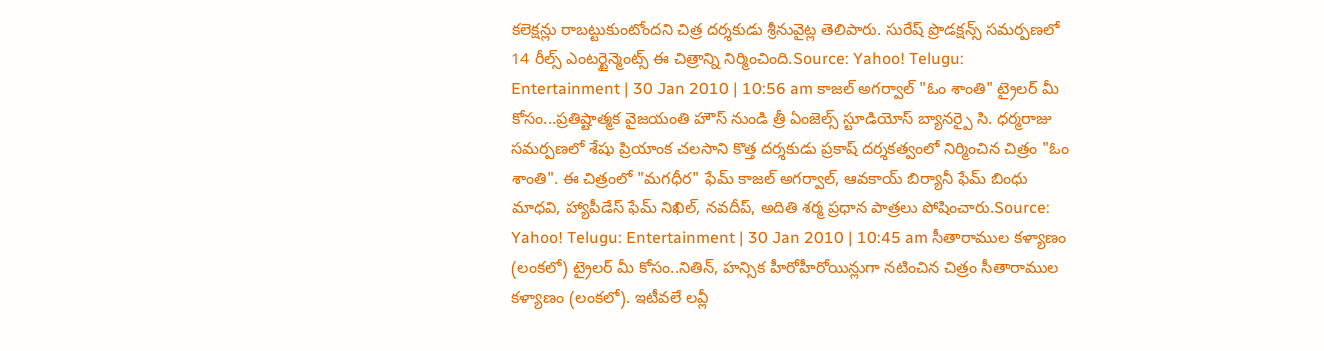కలెక్షన్లు రాబట్టుకుంటోందని చిత్ర దర్శకుడు శ్రీనువైట్ల తెలిపారు. సురేష్ ప్రొడక్షన్స్ సమర్పణలో 14 రీల్స్ ఎంటర్టైన్మెంట్స్ ఈ చిత్రాన్ని నిర్మించింది.Source: Yahoo! Telugu: Entertainment | 30 Jan 2010 | 10:56 am కాజల్ అగర్వాల్ "ఓం శాంతి" ట్రైలర్ మీ కోసం...ప్రతిష్టాత్మక వైజయంతి హౌస్ నుండి త్రీ ఏంజెల్స్ స్టూడియోస్ బ్యానర్పై సి. ధర్మరాజు సమర్పణలో శేషు ప్రియాంక చలసాని కొత్త దర్శకుడు ప్రకాష్ దర్శకత్వంలో నిర్మించిన చిత్రం "ఓం శాంతి". ఈ చిత్రంలో "మగధీర" ఫేమ్ కాజల్ అగర్వాల్, ఆవకాయ్ బిర్యానీ ఫేమ్ బింధు మాధవి, హ్యాపీడేస్ ఫేమ్ నిఖిల్, నవదీప్, అదితి శర్మ ప్రధాన పాత్రలు పోషించారు.Source: Yahoo! Telugu: Entertainment | 30 Jan 2010 | 10:45 am సీతారాముల కళ్యాణం (లంకలో) ట్రైలర్ మీ కోసం..నితిన్, హన్సిక హీరోహీరోయిన్లుగా నటించిన చిత్రం సీతారాముల కళ్యాణం (లంకలో). ఇటీవలే లవ్లీ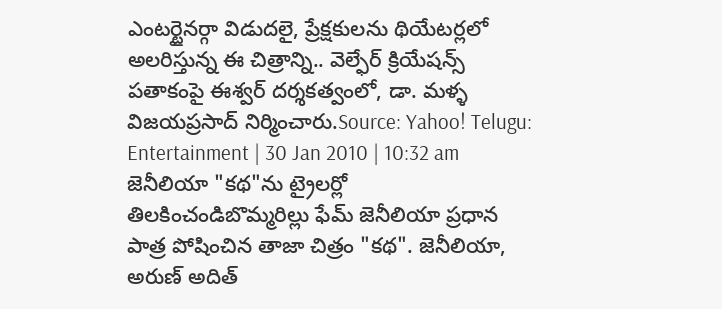ఎంటర్టైనర్గా విడుదలై, ప్రేక్షకులను థియేటర్లలో అలరిస్తున్న ఈ చిత్రాన్ని.. వెల్ఫేర్ క్రియేషన్స్ పతాకంపై ఈశ్వర్ దర్శకత్వంలో, డా. మళ్ళ విజయప్రసాద్ నిర్మించారు.Source: Yahoo! Telugu: Entertainment | 30 Jan 2010 | 10:32 am జెనీలియా "కథ"ను ట్రైలర్లో తిలకించండిబొమ్మరిల్లు ఫేమ్ జెనీలియా ప్రధాన పాత్ర పోషించిన తాజా చిత్రం "కథ". జెనీలియా, అరుణ్ అదిత్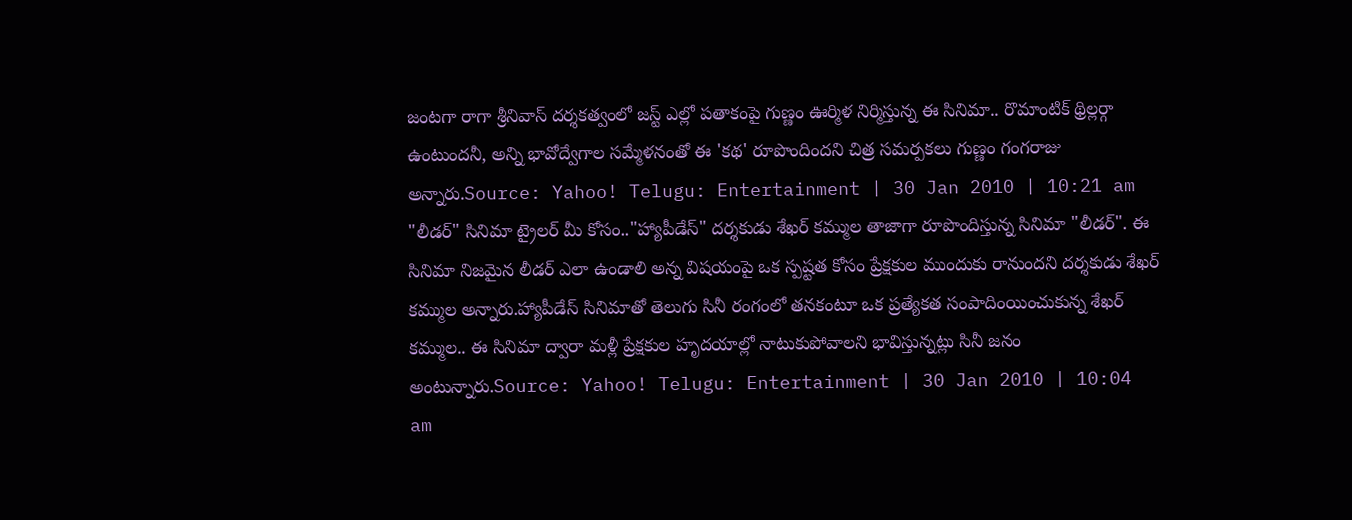జంటగా రాగా శ్రీనివాస్ దర్శకత్వంలో జస్ట్ ఎల్లో పతాకంపై గుణ్ణం ఊర్మిళ నిర్మిస్తున్న ఈ సినిమా.. రొమాంటిక్ థ్రిల్లర్గా ఉంటుందనీ, అన్ని భావోద్వేగాల సమ్మేళనంతో ఈ 'కథ' రూపొందిందని చిత్ర సమర్పకలు గుణ్ణం గంగరాజు అన్నారు.Source: Yahoo! Telugu: Entertainment | 30 Jan 2010 | 10:21 am "లీడర్" సినిమా ట్రైలర్ మీ కోసం.."హ్యాపీడేస్" దర్శకుడు శేఖర్ కమ్ముల తాజాగా రూపొందిస్తున్న సినిమా "లీడర్". ఈ సినిమా నిజమైన లీడర్ ఎలా ఉండాలి అన్న విషయంపై ఒక స్పష్టత కోసం ప్రేక్షకుల ముందుకు రానుందని దర్శకుడు శేఖర్ కమ్ముల అన్నారు.హ్యాపీడేస్ సినిమాతో తెలుగు సినీ రంగంలో తనకంటూ ఒక ప్రత్యేకత సంపాదింయించుకున్న శేఖర్ కమ్ముల.. ఈ సినిమా ద్వారా మళ్లీ ప్రేక్షకుల హృదయాల్లో నాటుకుపోవాలని భావిస్తున్నట్లు సినీ జనం అంటున్నారు.Source: Yahoo! Telugu: Entertainment | 30 Jan 2010 | 10:04 am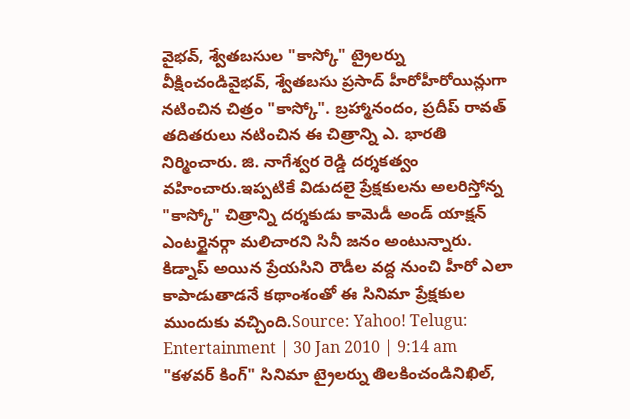వైభవ్, శ్వేతబసుల "కాస్కో" ట్రైలర్ను వీక్షించండివైభవ్, శ్వేతబసు ప్రసాద్ హీరోహీరోయిన్లుగా నటించిన చిత్రం "కాస్కో". బ్రహ్మానందం, ప్రదీప్ రావత్ తదితరులు నటించిన ఈ చిత్రాన్ని ఎ. భారతి నిర్మించారు. జి. నాగేశ్వర రెడ్డి దర్శకత్వం వహించారు.ఇప్పటికే విడుదలై ప్రేక్షకులను అలరిస్తోన్న "కాస్కో" చిత్రాన్ని దర్శకుడు కామెడీ అండ్ యాక్షన్ ఎంటర్టైనర్గా మలిచారని సినీ జనం అంటున్నారు. కిడ్నాప్ అయిన ప్రేయసిని రౌడీల వద్ద నుంచి హీరో ఎలా కాపాడుతాడనే కథాంశంతో ఈ సినిమా ప్రేక్షకుల ముందుకు వచ్చింది.Source: Yahoo! Telugu: Entertainment | 30 Jan 2010 | 9:14 am "కళవర్ కింగ్" సినిమా ట్రైలర్ను తిలకించండినిఖిల్,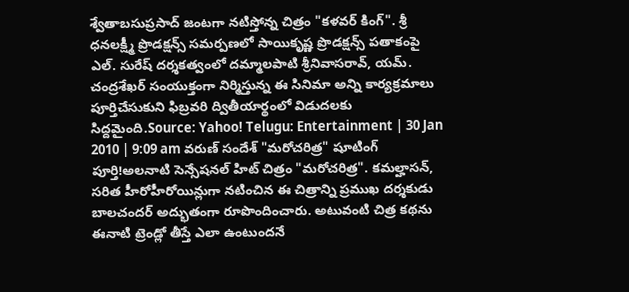శ్వేతాబసుప్రసాద్ జంటగా నటిస్తోన్న చిత్రం "కళవర్ కింగ్". శ్రీ ధనలక్ష్మీ ప్రొడక్షన్స్ సమర్పణలో సాయికృష్ణ ప్రొడక్షన్స్ పతాకంపై ఎల్. సురేష్ దర్శకత్వంలో దమ్మాలపాటి శ్రీనివాసరావ్, యమ్. చంద్రశేఖర్ సంయుక్తంగా నిర్మిస్తున్న ఈ సినిమా అన్ని కార్యక్రమాలు పూర్తిచేసుకుని ఫిబ్రవరి ద్వితీయార్థంలో విడుదలకు సిద్దమైంది.Source: Yahoo! Telugu: Entertainment | 30 Jan 2010 | 9:09 am వరుణ్ సందేశ్ "మరోచరిత్ర" షూటింగ్ పూర్తి!అలనాటి సెన్సేషనల్ హిట్ చిత్రం "మరోచరిత్ర". కమల్హాసన్, సరిత హీరోహీరోయిన్లుగా నటించిన ఈ చిత్రాన్ని ప్రముఖ దర్శకుడు బాలచందర్ అద్భుతంగా రూపొందించారు. అటువంటి చిత్ర కథను ఈనాటి ట్రెండ్లో తీస్తే ఎలా ఉంటుందనే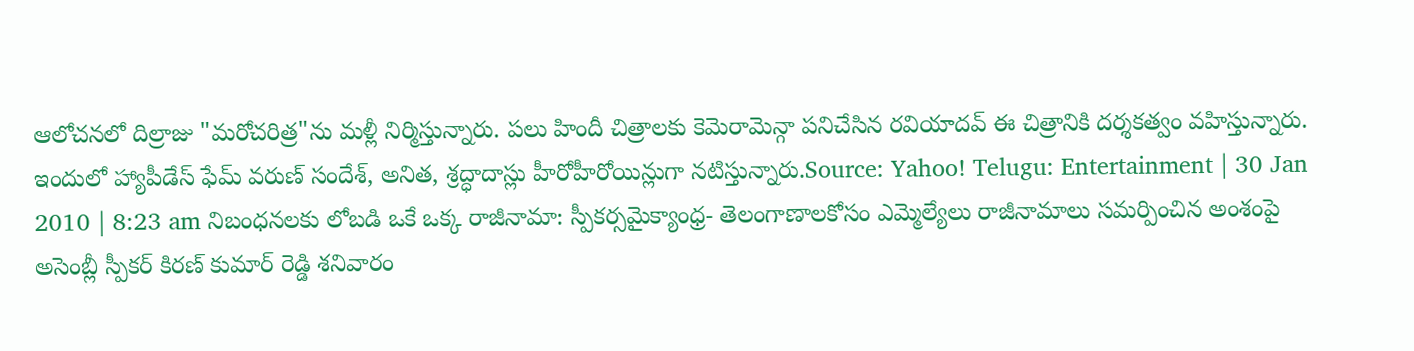ఆలోచనలో దిల్రాజు "మరోచరిత్ర"ను మళ్లీ నిర్మిస్తున్నారు. పలు హిందీ చిత్రాలకు కెమెరామెన్గా పనిచేసిన రవియాదవ్ ఈ చిత్రానికి దర్శకత్వం వహిస్తున్నారు. ఇందులో హ్యాపీడేస్ ఫేమ్ వరుణ్ సందేశ్, అనిత, శ్రద్ధాదాస్లు హీరోహీరోయిన్లుగా నటిస్తున్నారు.Source: Yahoo! Telugu: Entertainment | 30 Jan 2010 | 8:23 am నిబంధనలకు లోబడి ఒకే ఒక్క రాజీనామా: స్పీకర్సమైక్యాంధ్ర- తెలంగాణాలకోసం ఎమ్మెల్యేలు రాజీనామాలు సమర్పించిన అంశంపై అసెంబ్లీ స్పీకర్ కిరణ్ కుమార్ రెడ్డి శనివారం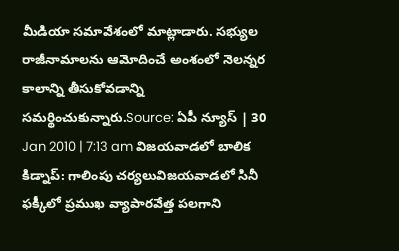మీడియా సమావేశంలో మాట్లాడారు. సభ్యుల రాజీనామాలను ఆమోదించే అంశంలో నెలన్నర కాలాన్ని తీసుకోవడాన్ని సమర్థించుకున్నారు.Source: ఏపీ న్యూస్ | 30 Jan 2010 | 7:13 am విజయవాడలో బాలిక కిడ్నాప్: గాలింపు చర్యలువిజయవాడలో సినీ ఫక్కీలో ప్రముఖ వ్యాపారవేత్త పలగాని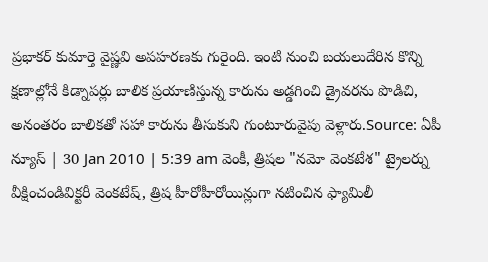ప్రభాకర్ కుమార్తె వైష్ణవి అపహరణకు గురైంది. ఇంటి నుంచి బయలుదేరిన కొన్ని క్షణాల్లోనే కిడ్నాపర్లు బాలిక ప్రయాణిస్తున్న కారును అడ్డగించి డ్రైవరను పొడిచి, అనంతరం బాలికతో సహా కారును తీసుకుని గుంటూరువైపు వెళ్లారు.Source: ఏపీ న్యూస్ | 30 Jan 2010 | 5:39 am వెంకీ, త్రిషల "నమో వెంకటేశ" ట్రైలర్ను వీక్షించండివిక్టరీ వెంకటేష్, త్రిష హీరోహీరోయిన్లుగా నటించిన ఫ్యామిలీ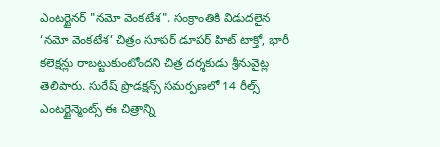ఎంటర్టైనర్ "నమో వెంకటేశ". సంక్రాంతికి విడుదలైన ‘నమో వెంకటేశ’ చిత్రం సూపర్ డూపర్ హిట్ టాక్తో, భారీ కలెక్షన్లు రాబట్టుకుంటోందని చిత్ర దర్శకుడు శ్రీనువైట్ల తెలిపారు. సురేష్ ప్రొడక్షన్స్ సమర్పణలో 14 రీల్స్ ఎంటర్టైన్మెంట్స్ ఈ చిత్రాన్ని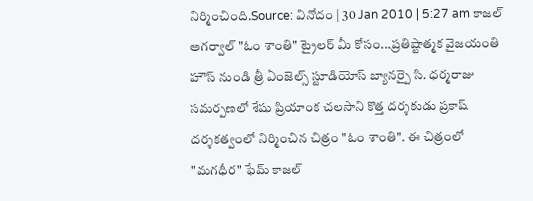నిర్మించింది.Source: వినోదం | 30 Jan 2010 | 5:27 am కాజల్ అగర్వాల్ "ఓం శాంతి" ట్రైలర్ మీ కోసం...ప్రతిష్టాత్మక వైజయంతి హౌస్ నుండి త్రీ ఏంజెల్స్ స్టూడియోస్ బ్యానర్పై సి. ధర్మరాజు సమర్పణలో శేషు ప్రియాంక చలసాని కొత్త దర్శకుడు ప్రకాష్ దర్శకత్వంలో నిర్మించిన చిత్రం "ఓం శాంతి". ఈ చిత్రంలో "మగధీర" ఫేమ్ కాజల్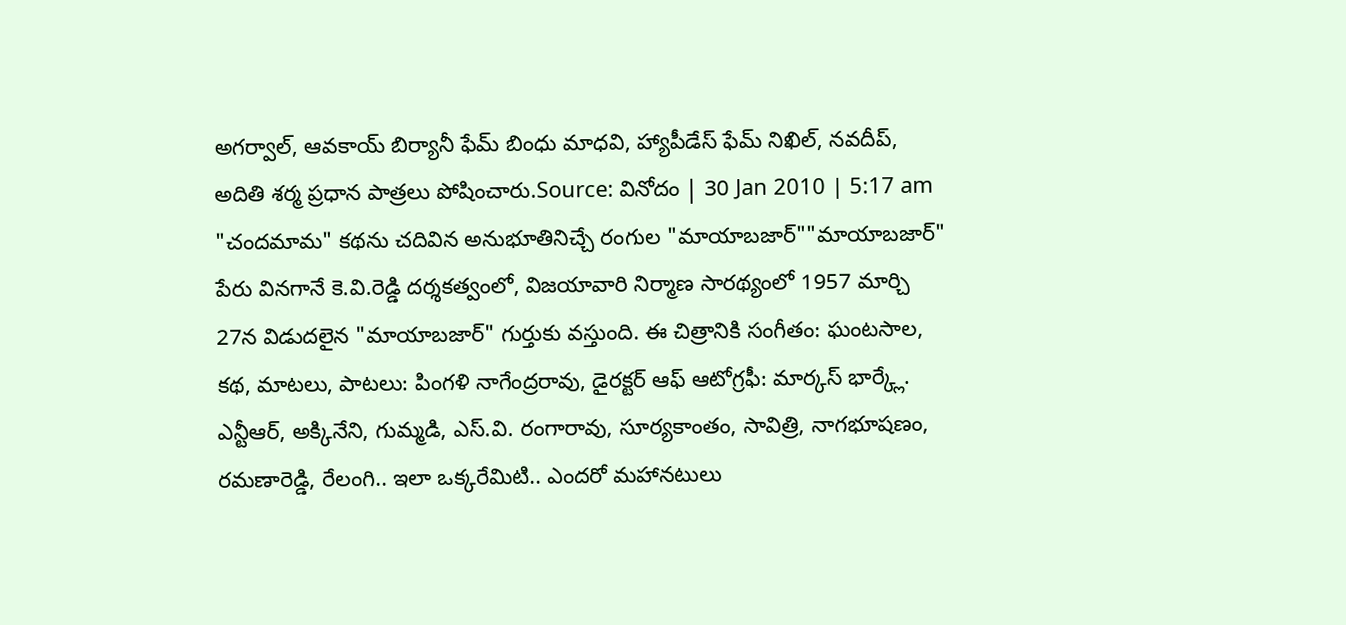అగర్వాల్, ఆవకాయ్ బిర్యానీ ఫేమ్ బింధు మాధవి, హ్యాపీడేస్ ఫేమ్ నిఖిల్, నవదీప్, అదితి శర్మ ప్రధాన పాత్రలు పోషించారు.Source: వినోదం | 30 Jan 2010 | 5:17 am "చందమామ" కథను చదివిన అనుభూతినిచ్చే రంగుల "మాయాబజార్""మాయాబజార్" పేరు వినగానే కె.వి.రెడ్డి దర్శకత్వంలో, విజయావారి నిర్మాణ సారథ్యంలో 1957 మార్చి 27న విడుదలైన "మాయాబజార్" గుర్తుకు వస్తుంది. ఈ చిత్రానికి సంగీతం: ఘంటసాల, కథ, మాటలు, పాటలు: పింగళి నాగేంద్రరావు, డైరక్టర్ ఆఫ్ ఆటోగ్రఫీ: మార్కస్ భార్క్లే. ఎన్టీఆర్, అక్కినేని, గుమ్మడి, ఎస్.వి. రంగారావు, సూర్యకాంతం, సావిత్రి, నాగభూషణం, రమణారెడ్డి, రేలంగి.. ఇలా ఒక్కరేమిటి.. ఎందరో మహానటులు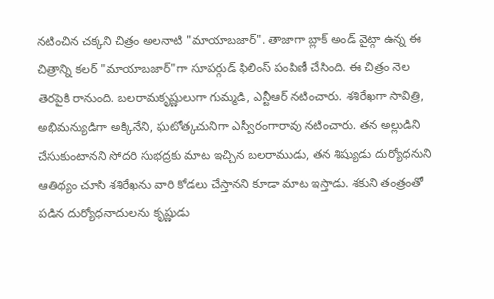నటించిన చక్కని చిత్రం అలనాటి "మాయాబజార్". తాజాగా బ్లాక్ అండ్ వైట్గా ఉన్న ఈ చిత్రాన్ని కలర్ "మాయాబజార్"గా సూపర్గుడ్ ఫిలింస్ పంపిణీ చేసింది. ఈ చిత్రం నెల తెరపైకి రానుంది. బలరామకృష్ణులుగా గుమ్మడి, ఎన్టీఆర్ నటించారు. శశిరేఖగా సావిత్రి, అభిమన్యుడిగా అక్కినేని, ఘటోత్కచునిగా ఎస్వీరంగారావు నటించారు. తన అల్లుడిని చేసుకుంటానని సోదరి సుభద్రకు మాట ఇచ్చిన బలరాముడు, తన శిష్యుడు దుర్యోధనుని ఆతిథ్యం చూసి శశిరేఖను వారి కోడలు చేస్తానని కూడా మాట ఇస్తాడు. శకుని తంత్రంతో పడిన దుర్యోధనాదులను కృష్ణుడు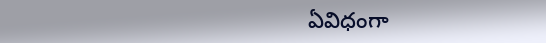ఏవిధంగా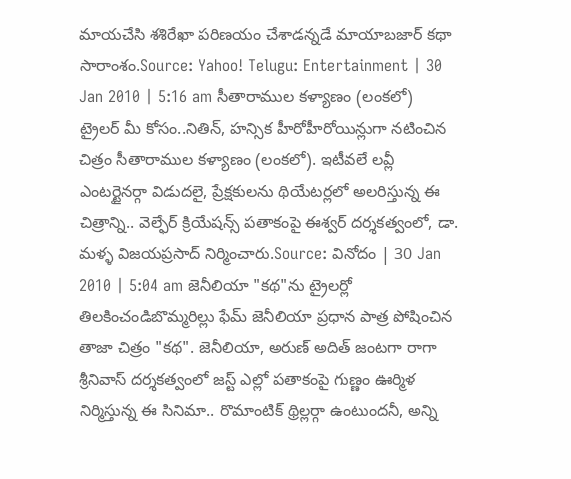మాయచేసి శశిరేఖా పరిణయం చేశాడన్నడే మాయాబజార్ కథా సారాంశం.Source: Yahoo! Telugu: Entertainment | 30 Jan 2010 | 5:16 am సీతారాముల కళ్యాణం (లంకలో) ట్రైలర్ మీ కోసం..నితిన్, హన్సిక హీరోహీరోయిన్లుగా నటించిన చిత్రం సీతారాముల కళ్యాణం (లంకలో). ఇటీవలే లవ్లీ ఎంటర్టైనర్గా విడుదలై, ప్రేక్షకులను థియేటర్లలో అలరిస్తున్న ఈ చిత్రాన్ని.. వెల్ఫేర్ క్రియేషన్స్ పతాకంపై ఈశ్వర్ దర్శకత్వంలో, డా. మళ్ళ విజయప్రసాద్ నిర్మించారు.Source: వినోదం | 30 Jan 2010 | 5:04 am జెనీలియా "కథ"ను ట్రైలర్లో తిలకించండిబొమ్మరిల్లు ఫేమ్ జెనీలియా ప్రధాన పాత్ర పోషించిన తాజా చిత్రం "కథ". జెనీలియా, అరుణ్ అదిత్ జంటగా రాగా శ్రీనివాస్ దర్శకత్వంలో జస్ట్ ఎల్లో పతాకంపై గుణ్ణం ఊర్మిళ నిర్మిస్తున్న ఈ సినిమా.. రొమాంటిక్ థ్రిల్లర్గా ఉంటుందనీ, అన్ని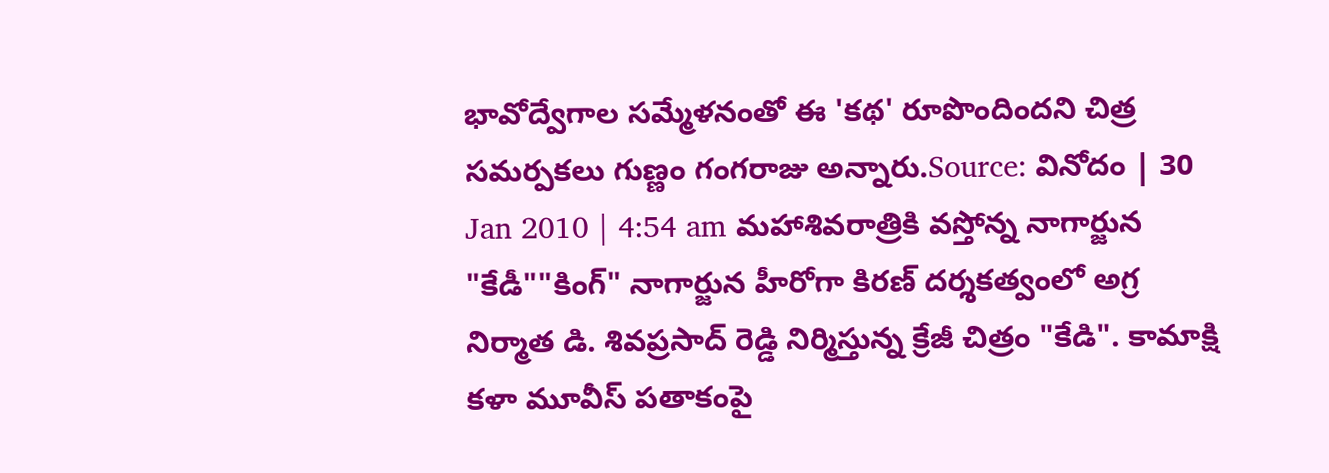భావోద్వేగాల సమ్మేళనంతో ఈ 'కథ' రూపొందిందని చిత్ర సమర్పకలు గుణ్ణం గంగరాజు అన్నారు.Source: వినోదం | 30 Jan 2010 | 4:54 am మహాశివరాత్రికి వస్తోన్న నాగార్జున "కేడీ""కింగ్" నాగార్జున హీరోగా కిరణ్ దర్శకత్వంలో అగ్ర నిర్మాత డి. శివప్రసాద్ రెడ్డి నిర్మిస్తున్న క్రేజీ చిత్రం "కేడి". కామాక్షి కళా మూవీస్ పతాకంపై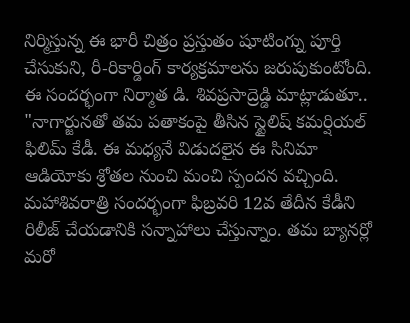నిర్మిస్తున్న ఈ భారీ చిత్రం ప్రస్తుతం షూటింగ్ను పూర్తి చేసుకుని, రీ-రికార్డింగ్ కార్యక్రమాలను జరుపుకుంటోంది. ఈ సందర్భంగా నిర్మాత డి. శివప్రసాద్రెడ్డి మాట్లాడుతూ.. "నాగార్జునతో తమ పతాకంపై తీసిన స్టైలిష్ కమర్షియల్ ఫిలిమ్ కేడీ. ఈ మధ్యనే విడుదలైన ఈ సినిమా ఆడియోకు శ్రోతల నుంచి మంచి స్పందన వచ్చింది. మహాశివరాత్రి సందర్భంగా ఫిబ్రవరి 12వ తేదీన కేడీని రిలీజ్ చేయడానికి సన్నాహాలు చేస్తున్నాం. తమ బ్యానర్లో మరో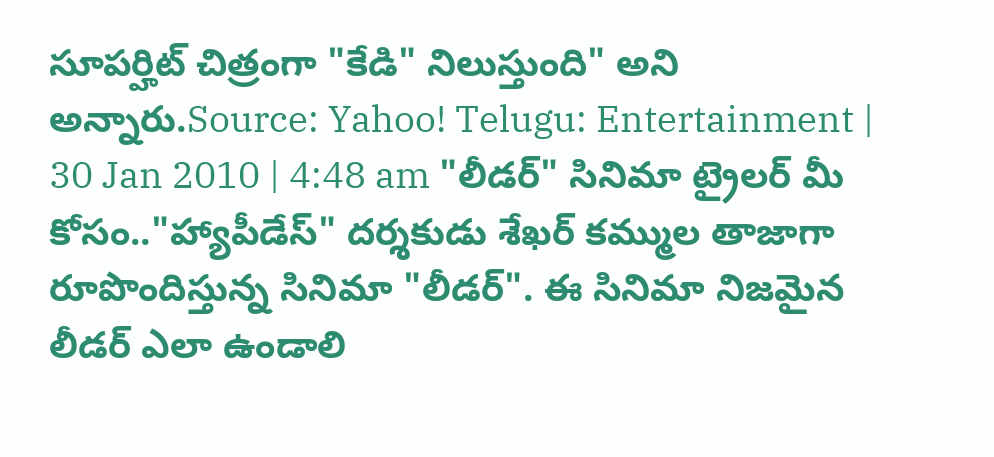సూపర్హిట్ చిత్రంగా "కేడి" నిలుస్తుంది" అని అన్నారు.Source: Yahoo! Telugu: Entertainment | 30 Jan 2010 | 4:48 am "లీడర్" సినిమా ట్రైలర్ మీ కోసం.."హ్యాపీడేస్" దర్శకుడు శేఖర్ కమ్ముల తాజాగా రూపొందిస్తున్న సినిమా "లీడర్". ఈ సినిమా నిజమైన లీడర్ ఎలా ఉండాలి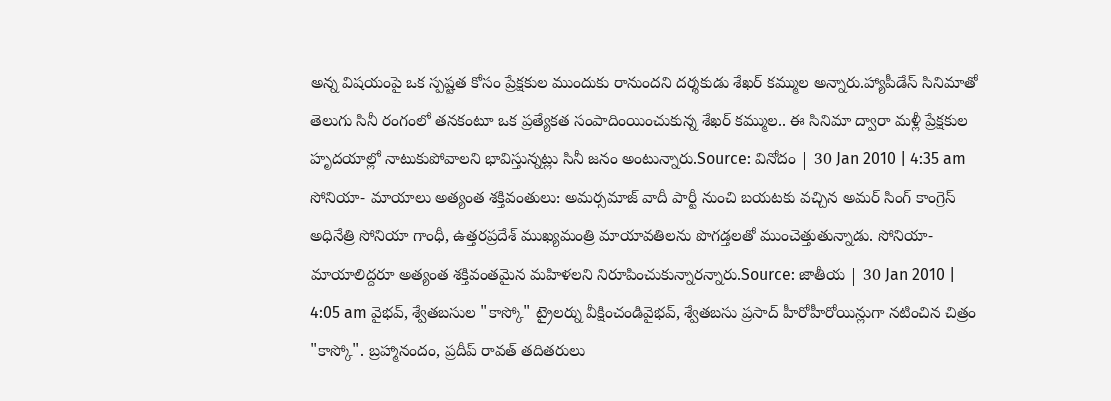అన్న విషయంపై ఒక స్పష్టత కోసం ప్రేక్షకుల ముందుకు రానుందని దర్శకుడు శేఖర్ కమ్ముల అన్నారు.హ్యాపీడేస్ సినిమాతో తెలుగు సినీ రంగంలో తనకంటూ ఒక ప్రత్యేకత సంపాదింయించుకున్న శేఖర్ కమ్ముల.. ఈ సినిమా ద్వారా మళ్లీ ప్రేక్షకుల హృదయాల్లో నాటుకుపోవాలని భావిస్తున్నట్లు సినీ జనం అంటున్నారు.Source: వినోదం | 30 Jan 2010 | 4:35 am సోనియా- మాయాలు అత్యంత శక్తివంతులు: అమర్సమాజ్ వాదీ పార్టీ నుంచి బయటకు వచ్చిన అమర్ సింగ్ కాంగ్రెస్ అధినేత్రి సోనియా గాంధీ, ఉత్తరప్రదేశ్ ముఖ్యమంత్రి మాయావతిలను పొగడ్తలతో ముంచెత్తుతున్నాడు. సోనియా- మాయాలిద్దరూ అత్యంత శక్తివంతమైన మహిళలని నిరూపించుకున్నారన్నారు.Source: జాతీయ | 30 Jan 2010 | 4:05 am వైభవ్, శ్వేతబసుల "కాస్కో" ట్రైలర్ను వీక్షించండివైభవ్, శ్వేతబసు ప్రసాద్ హీరోహీరోయిన్లుగా నటించిన చిత్రం "కాస్కో". బ్రహ్మానందం, ప్రదీప్ రావత్ తదితరులు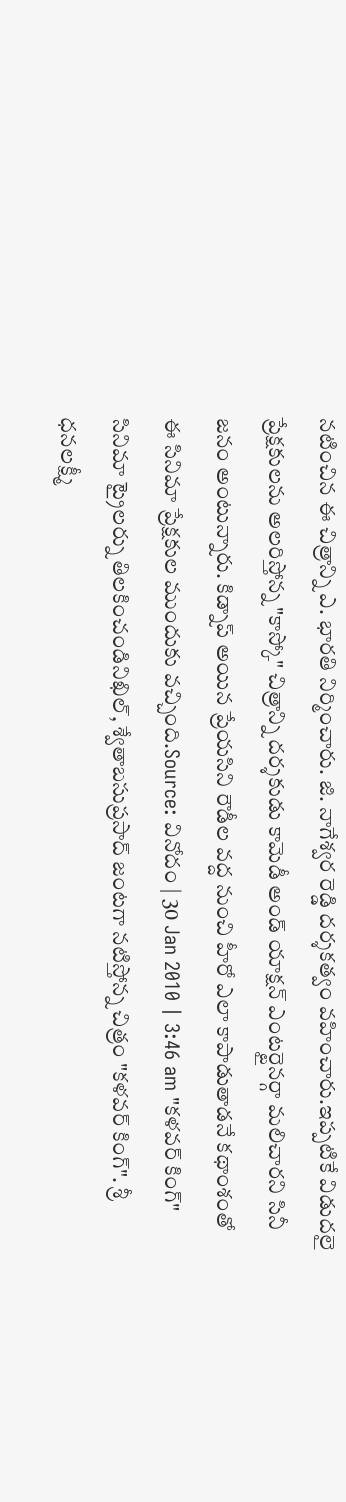నటించిన ఈ చిత్రాన్ని ఎ. భారతి నిర్మించారు. జి. నాగేశ్వర రెడ్డి దర్శకత్వం వహించారు.ఇప్పటికే విడుదలై ప్రేక్షకులను అలరిస్తోన్న "కాస్కో" చిత్రాన్ని దర్శకుడు కామెడీ అండ్ యాక్షన్ ఎంటర్టైనర్గా మలిచారని సినీ జనం అంటున్నారు. కిడ్నాప్ అయిన ప్రేయసిని రౌడీల వద్ద నుంచి హీరో ఎలా కాపాడుతాడనే కథాంశంతో ఈ సినిమా ప్రేక్షకుల ముందుకు వచ్చింది.Source: వినోదం | 30 Jan 2010 | 3:46 am "కళవర్ కింగ్" సినిమా ట్రైలర్ను తిలకించండినిఖిల్, శ్వేతాబసుప్రసాద్ జంటగా నటిస్తోన్న చిత్రం "కళవర్ కింగ్". శ్రీ ధనలక్ష్మీ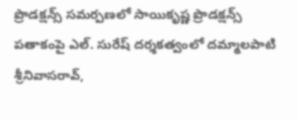ప్రొడక్షన్స్ సమర్పణలో సాయికృష్ణ ప్రొడక్షన్స్ పతాకంపై ఎల్. సురేష్ దర్శకత్వంలో దమ్మాలపాటి శ్రీనివాసరావ్,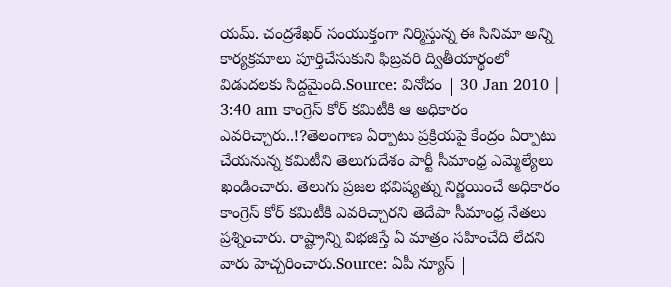యమ్. చంద్రశేఖర్ సంయుక్తంగా నిర్మిస్తున్న ఈ సినిమా అన్ని కార్యక్రమాలు పూర్తిచేసుకుని ఫిబ్రవరి ద్వితీయార్థంలో విడుదలకు సిద్దమైంది.Source: వినోదం | 30 Jan 2010 | 3:40 am కాంగ్రెస్ కోర్ కమిటీకి ఆ అధికారం ఎవరిచ్చారు..!?తెలంగాణ ఏర్పాటు ప్రక్రియపై కేంద్రం ఏర్పాటు చేయనున్న కమిటీని తెలుగుదేశం పార్టీ సీమాంధ్ర ఎమ్మెల్యేలు ఖండించారు. తెలుగు ప్రజల భవిష్యత్ను నిర్ణయించే అధికారం కాంగ్రెస్ కోర్ కమిటీకి ఎవరిచ్చారని తెదేపా సీమాంధ్ర నేతలు ప్రశ్నించారు. రాష్ట్రాన్ని విభజిస్తే ఏ మాత్రం సహించేది లేదని వారు హెచ్చరించారు.Source: ఏపీ న్యూస్ |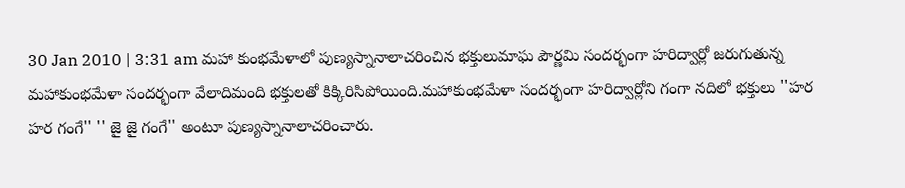30 Jan 2010 | 3:31 am మహా కుంభమేళాలో పుణ్యస్నానాలాచరించిన భక్తులుమాఘ పౌర్ణమి సందర్భంగా హరిద్వార్లో జరుగుతున్న మహాకుంభమేళా సందర్భంగా వేలాదిమంది భక్తులతో కిక్కిరిసిపోయింది.మహాకుంభమేళా సందర్భంగా హరిద్వార్లోని గంగా నదిలో భక్తులు ''హర హర గంగే'' '' జై జై గంగే'' అంటూ పుణ్యస్నానాలాచరించారు.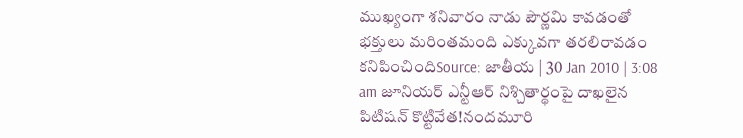ముఖ్యంగా శనివారం నాడు పౌర్ణమి కావడంతో భక్తులు మరింతమంది ఎక్కువగా తరలిరావడం కనిపించిందిSource: జాతీయ | 30 Jan 2010 | 3:08 am జూనియర్ ఎన్టీఆర్ నిశ్చితార్థంపై దాఖలైన పిటిషన్ కొట్టివేత!నందమూరి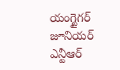యంగ్టైగర్ జూనియర్ ఎన్టీఆర్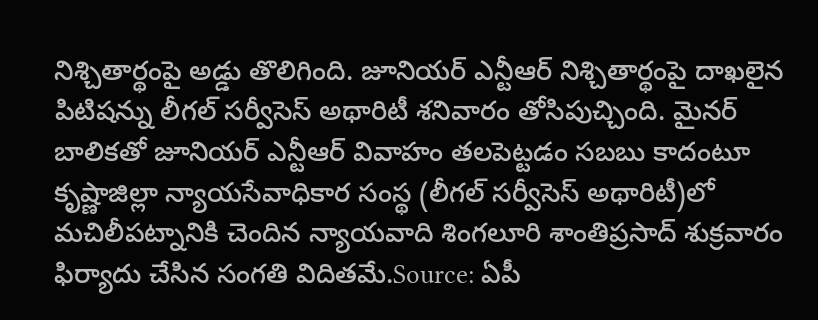నిశ్చితార్థంపై అడ్డు తొలిగింది. జూనియర్ ఎన్టీఆర్ నిశ్చితార్థంపై దాఖలైన పిటిషన్ను లీగల్ సర్వీసెస్ అథారిటీ శనివారం తోసిపుచ్చింది. మైనర్ బాలికతో జూనియర్ ఎన్టీఆర్ వివాహం తలపెట్టడం సబబు కాదంటూ కృష్ణాజిల్లా న్యాయసేవాధికార సంస్థ (లీగల్ సర్వీసెస్ అథారిటీ)లో మచిలీపట్నానికి చెందిన న్యాయవాది శింగలూరి శాంతిప్రసాద్ శుక్రవారం ఫిర్యాదు చేసిన సంగతి విదితమే.Source: ఏపీ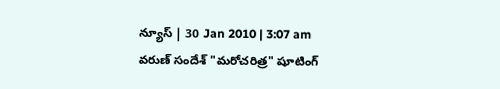న్యూస్ | 30 Jan 2010 | 3:07 am వరుణ్ సందేశ్ "మరోచరిత్ర" షూటింగ్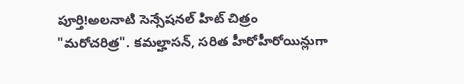పూర్తి!అలనాటి సెన్సేషనల్ హిట్ చిత్రం "మరోచరిత్ర". కమల్హాసన్, సరిత హీరోహీరోయిన్లుగా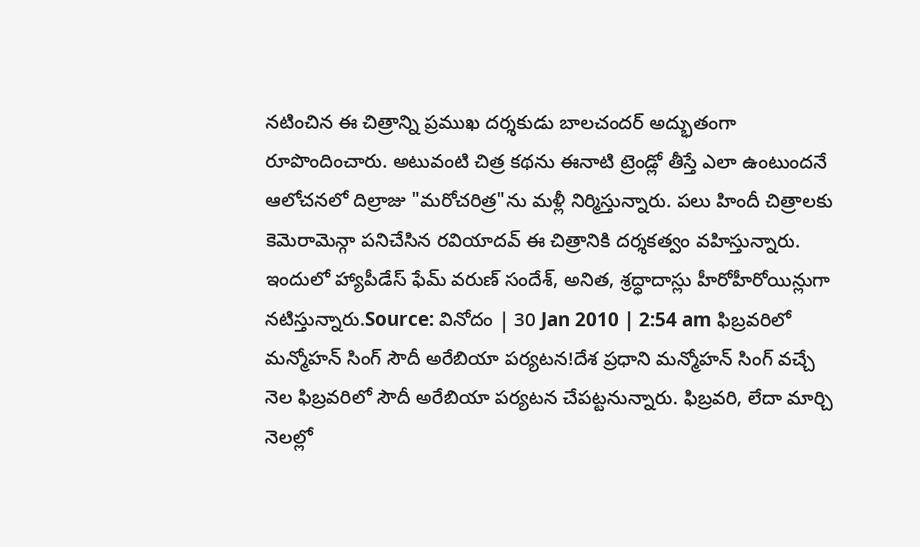నటించిన ఈ చిత్రాన్ని ప్రముఖ దర్శకుడు బాలచందర్ అద్భుతంగా రూపొందించారు. అటువంటి చిత్ర కథను ఈనాటి ట్రెండ్లో తీస్తే ఎలా ఉంటుందనే ఆలోచనలో దిల్రాజు "మరోచరిత్ర"ను మళ్లీ నిర్మిస్తున్నారు. పలు హిందీ చిత్రాలకు కెమెరామెన్గా పనిచేసిన రవియాదవ్ ఈ చిత్రానికి దర్శకత్వం వహిస్తున్నారు. ఇందులో హ్యాపీడేస్ ఫేమ్ వరుణ్ సందేశ్, అనిత, శ్రద్ధాదాస్లు హీరోహీరోయిన్లుగా నటిస్తున్నారు.Source: వినోదం | 30 Jan 2010 | 2:54 am ఫిబ్రవరిలో మన్మోహన్ సింగ్ సౌదీ అరేబియా పర్యటన!దేశ ప్రధాని మన్మోహన్ సింగ్ వచ్చే నెల ఫిబ్రవరిలో సౌదీ అరేబియా పర్యటన చేపట్టనున్నారు. ఫిబ్రవరి, లేదా మార్చి నెలల్లో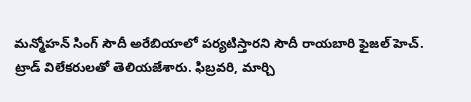మన్మోహన్ సింగ్ సౌదీ అరేబియాలో పర్యటిస్తారని సౌదీ రాయబారి ఫైజల్ హెచ్. ట్రాడ్ విలేకరులతో తెలియజేశారు. ఫిబ్రవరి, మార్చి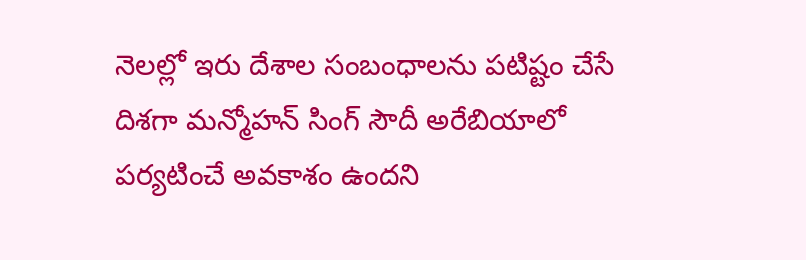నెలల్లో ఇరు దేశాల సంబంధాలను పటిష్టం చేసే దిశగా మన్మోహన్ సింగ్ సౌదీ అరేబియాలో పర్యటించే అవకాశం ఉందని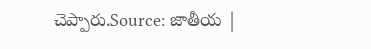చెప్పారు.Source: జాతీయ |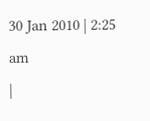30 Jan 2010 | 2:25 am
|